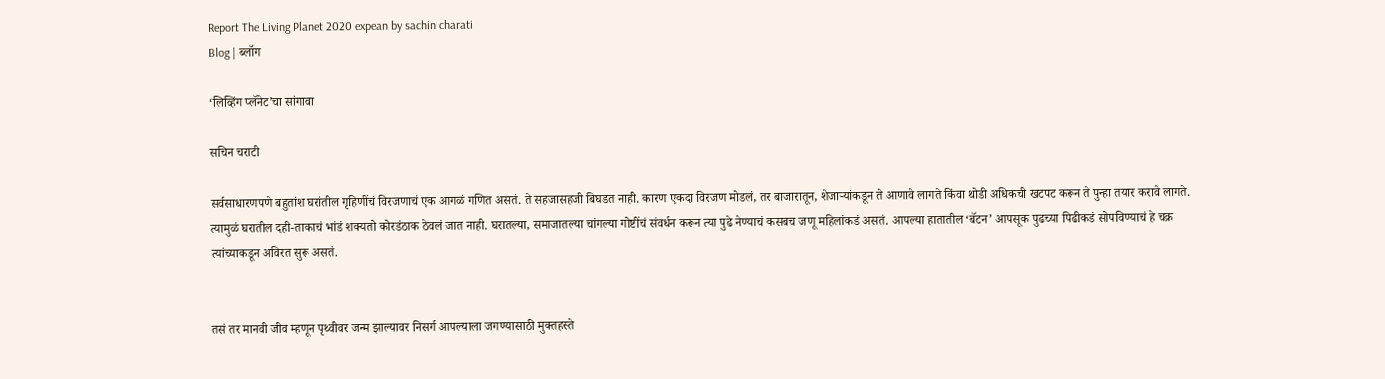Report The Living Planet 2020 expean by sachin charati
Blog | ब्लॉग

‘लिव्हिंग प्लॅनेट’चा सांगावा

सचिन चराटी

सर्वसाधारणपणे बहुतांश घरांतील गृहिणींचं विरजणाचं एक आगळं गणित असतं. ते सहजासहजी बिघडत नाही. कारण एकदा विरजण मोडलं, तर बाजारातून, शेजाऱ्यांकडून ते आणावे लागते किंवा थोडी अधिकची खटपट करून ते पुन्हा तयार करावे लागते. त्यामुळं घरातील दही-ताकाचं भांडं शक्‍यतो कोरडंठाक ठेवलं जात नाही. घरातल्या, समाजातल्या चांगल्या गोष्टींचं संवर्धन करून त्या पुढे नेण्याचं कसबच जणू महिलांकडं असतं. आपल्या हातातील ‘बॅटन’ आपसूक पुढच्या पिढीकडं सोपविण्याचं हे चक्र त्यांच्याकडून अविरत सुरू असतं.


तसं तर मानवी जीव म्हणून पृथ्वीवर जन्म झाल्यावर निसर्ग आपल्याला जगण्यासाठी मुक्तहस्ते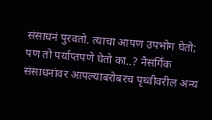संसाधनं पुरवतो. त्याचा आपण उपभोग घेतो; पण तो पर्याप्तपणे घेतो का..? नैसर्गिक संसाधनांवर आपल्याबरोबरच पृथ्वीवरील अन्य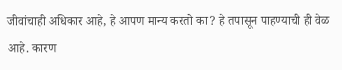जीवांचाही अधिकार आहे, हे आपण मान्य करतो का? हे तपासून पाहण्याची ही वेळ आहे. कारण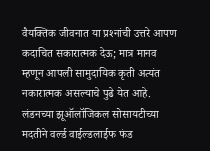वैयक्तिक जीवनात या प्रश्‍नांची उत्तरे आपण कदाचित सकारात्मक देऊ; मात्र मानव म्हणून आपली सामुदायिक कृती अत्यंत नकारात्मक असल्याचे पुढे येत आहे.
लंडनच्या झूऑलॉजिकल सोसायटीच्या मदतीने वर्ल्ड वाईल्डलाईफ फंड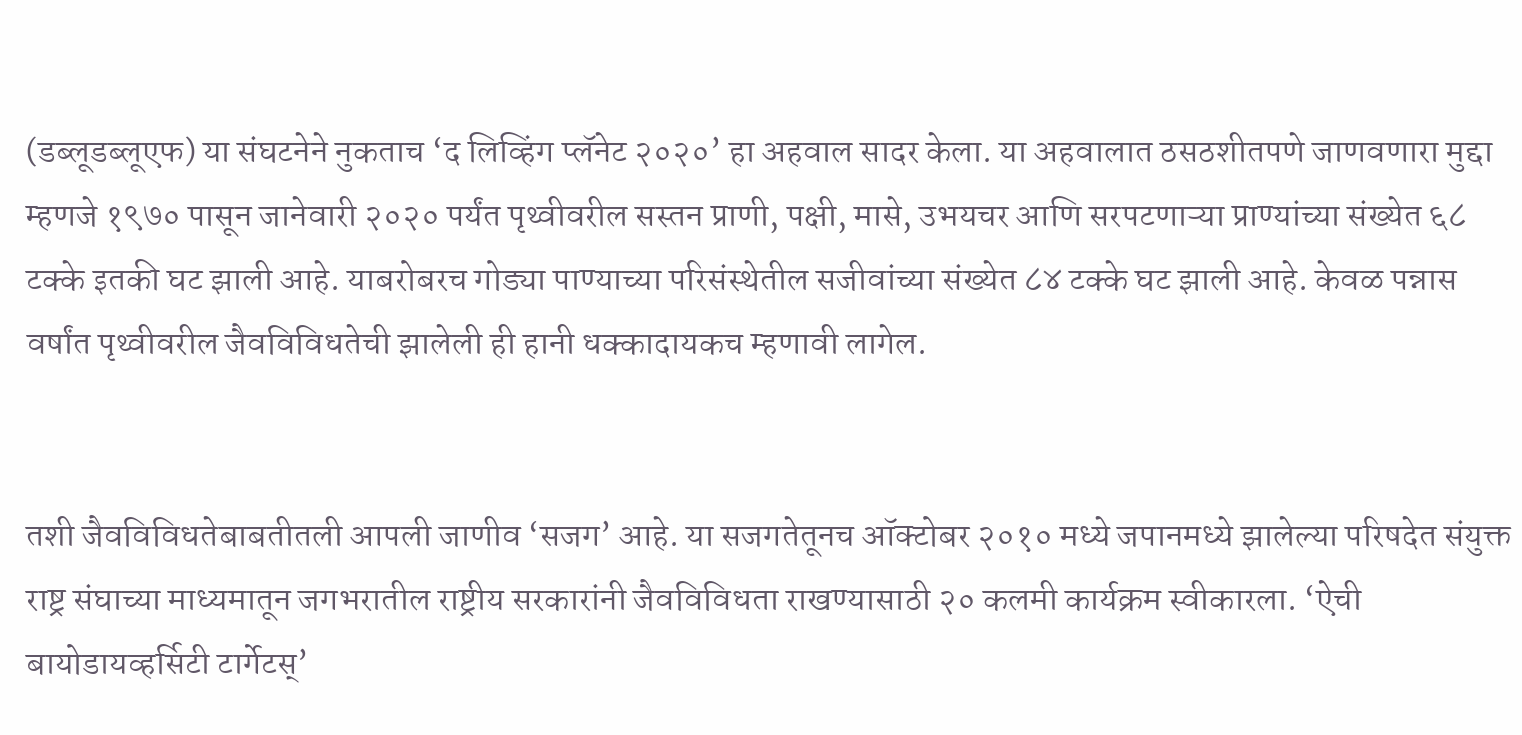(डब्लूडब्लूएफ) या संघटनेने नुकताच ‘द लिव्हिंग प्लॅनेट २०२०’ हा अहवाल सादर केला. या अहवालात ठसठशीतपणे जाणवणारा मुद्दा म्हणजे १९७० पासून जानेवारी २०२० पर्यंत पृथ्वीवरील सस्तन प्राणी, पक्षी, मासे, उभयचर आणि सरपटणाऱ्या प्राण्यांच्या संख्येत ६८ टक्के इतकी घट झाली आहे. याबरोबरच गोड्या पाण्याच्या परिसंस्थेतील सजीवांच्या संख्येत ८४ टक्के घट झाली आहे. केवळ पन्नास वर्षांत पृथ्वीवरील जैवविविधतेची झालेली ही हानी धक्कादायकच म्हणावी लागेल.


तशी जैवविविधतेबाबतीतली आपली जाणीव ‘सजग’ आहे. या सजगतेतूनच ऑक्‍टोबर २०१० मध्ये जपानमध्ये झालेल्या परिषदेत संयुक्त राष्ट्र संघाच्या माध्यमातून जगभरातील राष्ट्रीय सरकारांनी जैवविविधता राखण्यासाठी २० कलमी कार्यक्रम स्वीकारला. ‘ऐची बायोडायव्हर्सिटी टार्गेटस्‌’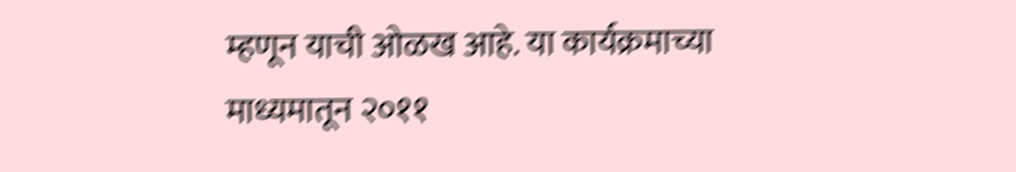म्हणून याची ओळख आहे. या कार्यक्रमाच्या माध्यमातून २०११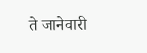ते जानेवारी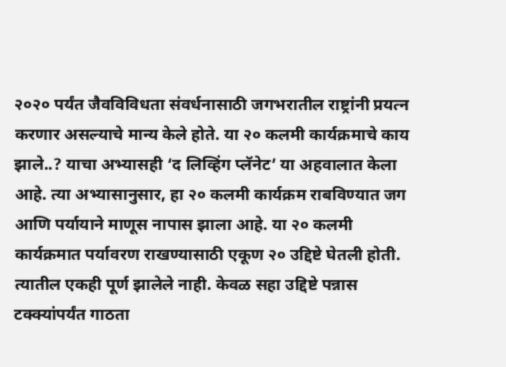२०२० पर्यंत जैवविविधता संवर्धनासाठी जगभरातील राष्ट्रांनी प्रयत्न करणार असल्याचे मान्य केले होते. या २० कलमी कार्यक्रमाचे काय झाले..? याचा अभ्यासही ‘द लिव्हिंग प्लॅनेट’ या अहवालात केला आहे. त्या अभ्यासानुसार, हा २० कलमी कार्यक्रम राबविण्यात जग आणि पर्यायाने माणूस नापास झाला आहे. या २० कलमी कार्यक्रमात पर्यावरण राखण्यासाठी एकूण २० उद्दिष्टे घेतली होती. त्यातील एकही पूर्ण झालेले नाही. केवळ सहा उद्दिष्टे पन्नास टक्‍क्‍यांपर्यंत गाठता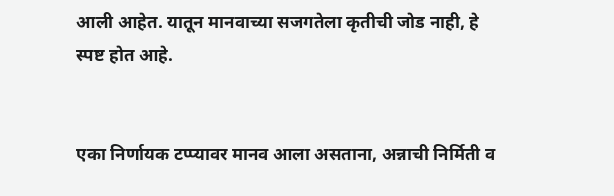आली आहेत. यातून मानवाच्या सजगतेला कृतीची जोड नाही, हे स्पष्ट होत आहे.


एका निर्णायक टप्प्यावर मानव आला असताना, अन्नाची निर्मिती व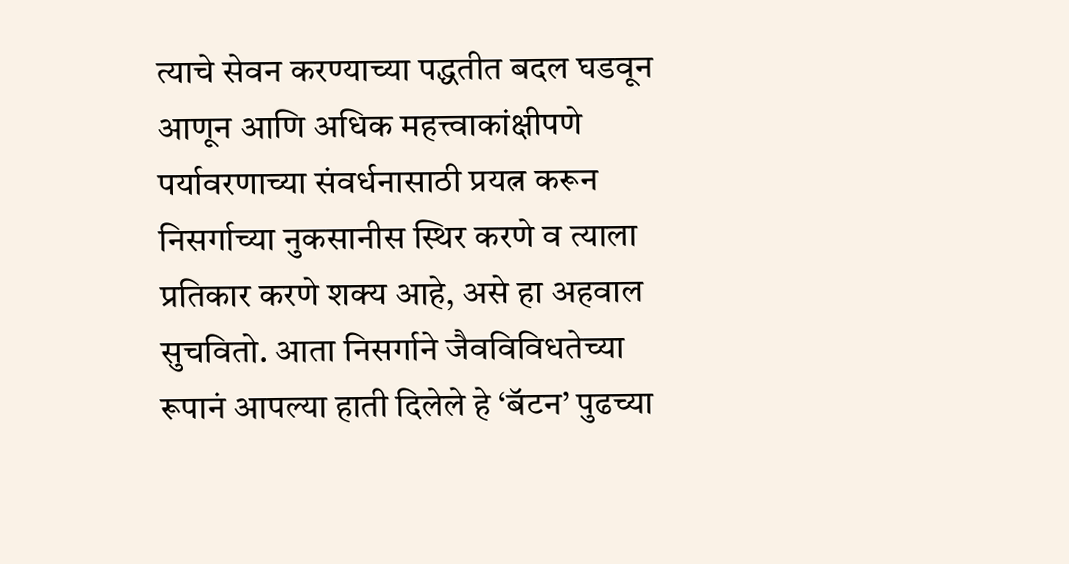त्याचे सेवन करण्याच्या पद्धतीत बदल घडवून आणून आणि अधिक महत्त्वाकांक्षीपणे पर्यावरणाच्या संवर्धनासाठी प्रयत्न करून निसर्गाच्या नुकसानीस स्थिर करणे व त्याला प्रतिकार करणे शक्‍य आहे, असे हा अहवाल सुचवितो. आता निसर्गाने जैवविविधतेच्या रूपानं आपल्या हाती दिलेले हे ‘बॅटन’ पुढच्या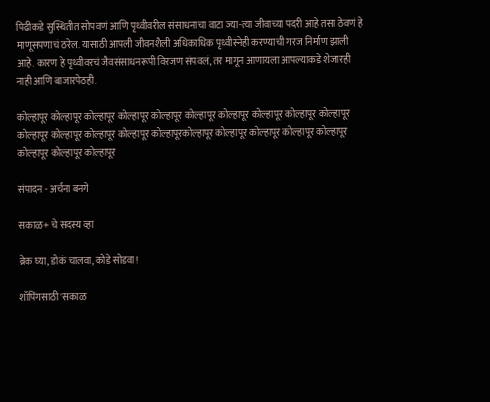पिढीकडे सुस्थितीत सोपवणं आणि पृथ्वीवरील संसाधनाचा वाटा ज्या-त्या जीवाच्या पदरी आहे तसा ठेवणं हे माणूसपणाचं ठरेल. यासाठी आपली जीवनशैली अधिकाधिक पृथ्वीस्नेही करण्याची गरज निर्माण झाली आहे. कारण हे पृथ्वीवरचं जैवसंसाधनरूपी विरजण संपवलं, तर मागून आणायला आपल्याकडे शेजारही नाही आणि बाजारपेठही.

कोल्हापूर कोल्हापूर कोल्हापूर कोल्हापूर कोल्हापूर कोल्हापूर कोल्हापूर कोल्हापूर कोल्हापूर कोल्हापूर कोल्हापूर कोल्हापूर कोल्हापूर कोल्हापूर कोल्हापूरकोल्हापूर कोल्हापूर कोल्हापूर कोल्हापूर कोल्हापूर कोल्हापूर कोल्हापूर कोल्हापूर

संपादन - अर्चना बनगे

सकाळ+ चे सदस्य व्हा

ब्रेक घ्या, डोकं चालवा, कोडे सोडवा!

शॉपिंगसाठी 'सकाळ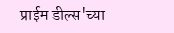प्राईम डील्स'च्या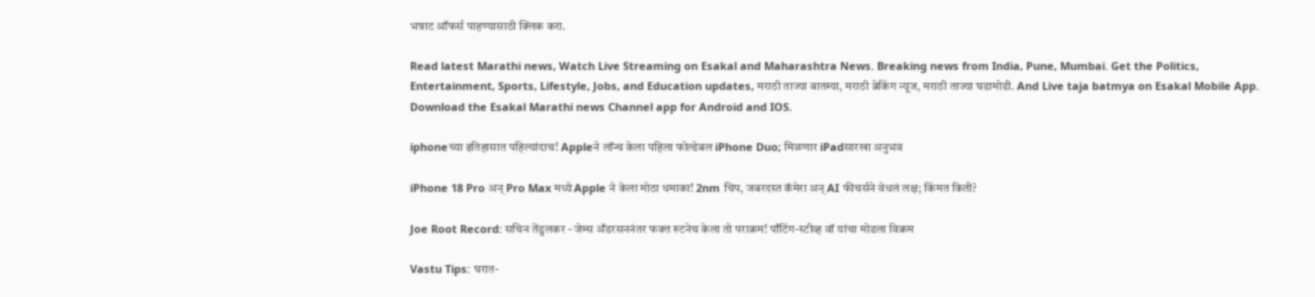भन्नाट ऑफर्स पाहण्यासाठी क्लिक करा.

Read latest Marathi news, Watch Live Streaming on Esakal and Maharashtra News. Breaking news from India, Pune, Mumbai. Get the Politics, Entertainment, Sports, Lifestyle, Jobs, and Education updates, मराठी ताज्या बातम्या, मराठी ब्रेकिंग न्यूज, मराठी ताज्या घडामोडी. And Live taja batmya on Esakal Mobile App. Download the Esakal Marathi news Channel app for Android and IOS.

iphoneच्या इतिहासात पहिल्यांदाच! Appleने लॉन्च केला पहिला फोल्डेबल iPhone Duo; मिळणार iPadसारखा अनुभव

iPhone 18 Pro अन् Pro Max मध्ये Apple ने केला मोठा धमाका! 2nm चिप, जबरदस्त कॅमेरा अन् AI फीचर्सने वेधलं लक्ष; किंमत किती?

Joe Root Record: सचिन तेंडुलकर - जेम्स अँडरसननंतर फक्त रुटनेच केला तो पराक्रम! पाँटिंग-स्टीव्ह वॉ यांचा मोडला विक्रम

Vastu Tips: घरात-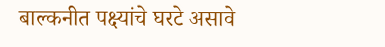बाल्कनीत पक्ष्यांचे घरटे असावे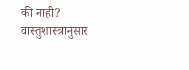की नाही? वास्तुशास्त्रानुसार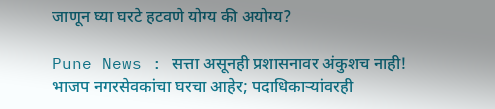जाणून घ्या घरटे हटवणे योग्य की अयोग्य?

Pune News : सत्ता असूनही प्रशासनावर अंकुशच नाही! भाजप नगरसेवकांचा घरचा आहेर; पदाधिकाऱ्यांवरही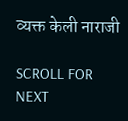व्यक्त केली नाराजी

SCROLL FOR NEXT